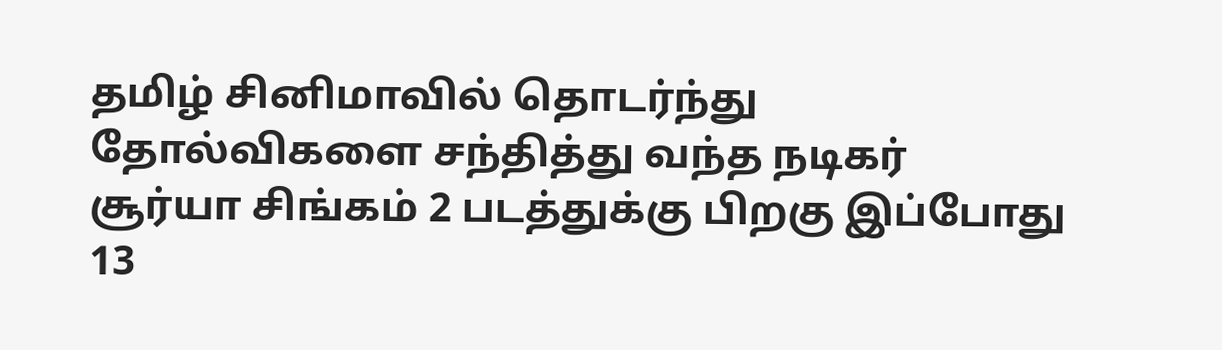தமிழ் சினிமாவில் தொடர்ந்து தோல்விகளை சந்தித்து வந்த நடிகர் சூர்யா சிங்கம் 2 படத்துக்கு பிறகு இப்போது 13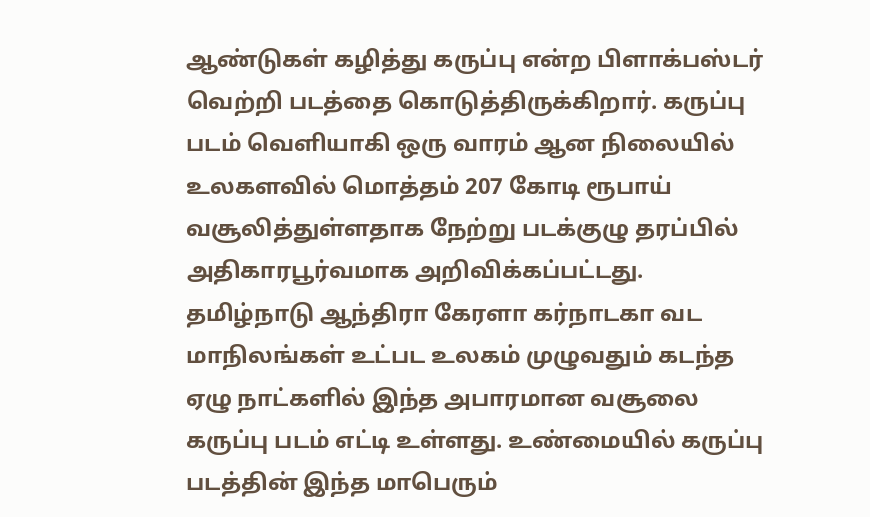ஆண்டுகள் கழித்து கருப்பு என்ற பிளாக்பஸ்டர் வெற்றி படத்தை கொடுத்திருக்கிறார். கருப்பு படம் வெளியாகி ஒரு வாரம் ஆன நிலையில் உலகளவில் மொத்தம் 207 கோடி ரூபாய் வசூலித்துள்ளதாக நேற்று படக்குழு தரப்பில் அதிகாரபூர்வமாக அறிவிக்கப்பட்டது.
தமிழ்நாடு ஆந்திரா கேரளா கர்நாடகா வட மாநிலங்கள் உட்பட உலகம் முழுவதும் கடந்த ஏழு நாட்களில் இந்த அபாரமான வசூலை கருப்பு படம் எட்டி உள்ளது. உண்மையில் கருப்பு படத்தின் இந்த மாபெரும்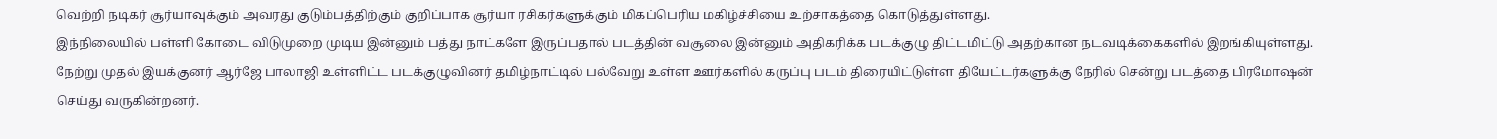வெற்றி நடிகர் சூர்யாவுக்கும் அவரது குடும்பத்திற்கும் குறிப்பாக சூர்யா ரசிகர்களுக்கும் மிகப்பெரிய மகிழ்ச்சியை உற்சாகத்தை கொடுத்துள்ளது.
இந்நிலையில் பள்ளி கோடை விடுமுறை முடிய இன்னும் பத்து நாட்களே இருப்பதால் படத்தின் வசூலை இன்னும் அதிகரிக்க படக்குழு திட்டமிட்டு அதற்கான நடவடிக்கைகளில் இறங்கியுள்ளது. நேற்று முதல் இயக்குனர் ஆர்ஜே பாலாஜி உள்ளிட்ட படக்குழுவினர் தமிழ்நாட்டில் பல்வேறு உள்ள ஊர்களில் கருப்பு படம் திரையிட்டுள்ள தியேட்டர்களுக்கு நேரில் சென்று படத்தை பிரமோஷன் செய்து வருகின்றனர்.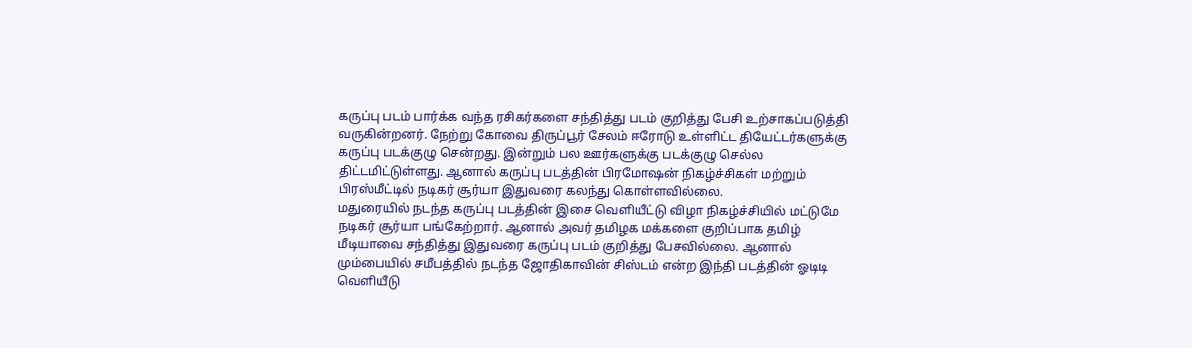கருப்பு படம் பார்க்க வந்த ரசிகர்களை சந்தித்து படம் குறித்து பேசி உற்சாகப்படுத்தி வருகின்றனர். நேற்று கோவை திருப்பூர் சேலம் ஈரோடு உள்ளிட்ட தியேட்டர்களுக்கு கருப்பு படக்குழு சென்றது. இன்றும் பல ஊர்களுக்கு படக்குழு செல்ல திட்டமிட்டுள்ளது. ஆனால் கருப்பு படத்தின் பிரமோஷன் நிகழ்ச்சிகள் மற்றும் பிரஸ்மீட்டில் நடிகர் சூர்யா இதுவரை கலந்து கொள்ளவில்லை.
மதுரையில் நடந்த கருப்பு படத்தின் இசை வெளியீட்டு விழா நிகழ்ச்சியில் மட்டுமே நடிகர் சூர்யா பங்கேற்றார். ஆனால் அவர் தமிழக மக்களை குறிப்பாக தமிழ் மீடியாவை சந்தித்து இதுவரை கருப்பு படம் குறித்து பேசவில்லை. ஆனால் மும்பையில் சமீபத்தில் நடந்த ஜோதிகாவின் சிஸ்டம் என்ற இந்தி படத்தின் ஓடிடி வெளியீடு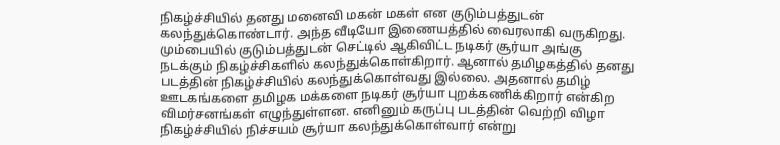நிகழ்ச்சியில் தனது மனைவி மகன் மகள் என குடும்பத்துடன் கலந்துக்கொண்டார். அந்த வீடியோ இணையத்தில் வைரலாகி வருகிறது.
மும்பையில் குடும்பத்துடன் செட்டில் ஆகிவிட்ட நடிகர் சூர்யா அங்கு நடக்கும் நிகழ்ச்சிகளில் கலந்துக்கொள்கிறார். ஆனால் தமிழகத்தில் தனது படத்தின் நிகழ்ச்சியில் கலந்துக்கொள்வது இல்லை. அதனால் தமிழ் ஊடகங்களை தமிழக மக்களை நடிகர் சூர்யா புறக்கணிக்கிறார் என்கிற விமர்சனங்கள் எழுந்துள்ளன. எனினும் கருப்பு படத்தின் வெற்றி விழா நிகழ்ச்சியில் நிச்சயம் சூர்யா கலந்துக்கொள்வார் என்று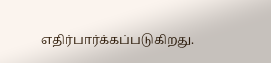எதிர்பார்க்கப்படுகிறது.